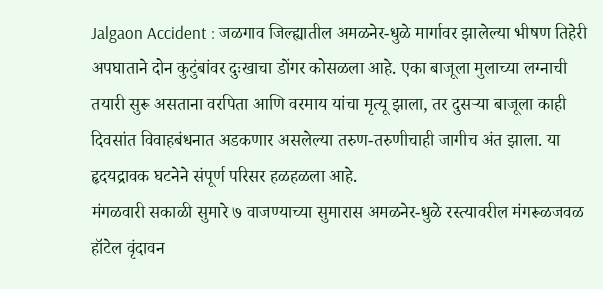Jalgaon Accident : जळगाव जिल्ह्यातील अमळनेर-धुळे मार्गावर झालेल्या भीषण तिहेरी अपघाताने दोन कुटुंबांवर दुःखाचा डोंगर कोसळला आहे. एका बाजूला मुलाच्या लग्नाची तयारी सुरू असताना वरपिता आणि वरमाय यांचा मृत्यू झाला, तर दुसऱ्या बाजूला काही दिवसांत विवाहबंधनात अडकणार असलेल्या तरुण-तरुणीचाही जागीच अंत झाला. या हृदयद्रावक घटनेने संपूर्ण परिसर हळहळला आहे.
मंगळवारी सकाळी सुमारे ७ वाजण्याच्या सुमारास अमळनेर-धुळे रस्त्यावरील मंगरूळजवळ हॉटेल वृंदावन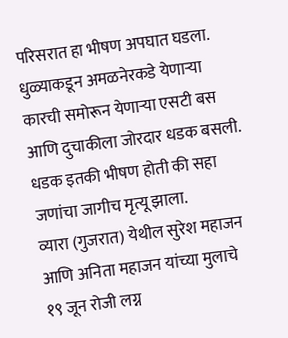परिसरात हा भीषण अपघात घडला. धुळ्याकडून अमळनेरकडे येणाऱ्या कारची समोरून येणाऱ्या एसटी बस आणि दुचाकीला जोरदार धडक बसली. धडक इतकी भीषण होती की सहा जणांचा जागीच मृत्यू झाला.
व्यारा (गुजरात) येथील सुरेश महाजन आणि अनिता महाजन यांच्या मुलाचे १९ जून रोजी लग्न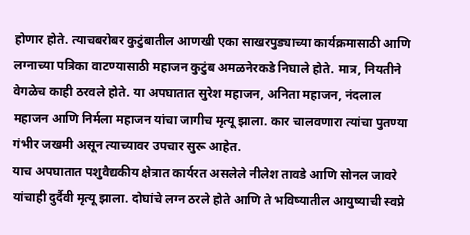होणार होते. त्याचबरोबर कुटुंबातील आणखी एका साखरपुड्याच्या कार्यक्रमासाठी आणि लग्नाच्या पत्रिका वाटण्यासाठी महाजन कुटुंब अमळनेरकडे निघाले होते. मात्र, नियतीने वेगळेच काही ठरवले होते. या अपघातात सुरेश महाजन, अनिता महाजन, नंदलाल महाजन आणि निर्मला महाजन यांचा जागीच मृत्यू झाला. कार चालवणारा त्यांचा पुतण्या गंभीर जखमी असून त्याच्यावर उपचार सुरू आहेत.
याच अपघातात पशुवैद्यकीय क्षेत्रात कार्यरत असलेले नीलेश तावडे आणि सोनल जावरे यांचाही दुर्दैवी मृत्यू झाला. दोघांचे लग्न ठरले होते आणि ते भविष्यातील आयुष्याची स्वप्ने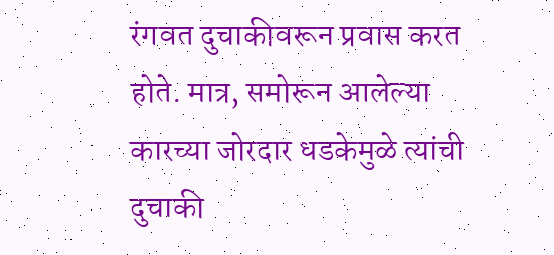रंगवत दुचाकीवरून प्रवास करत होते. मात्र, समोरून आलेल्या कारच्या जोरदार धडकेमुळे त्यांची दुचाकी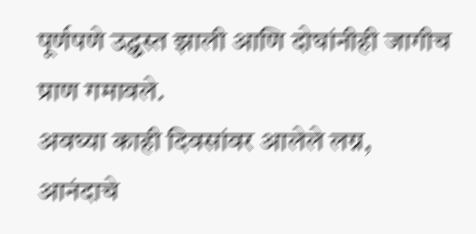पूर्णपणे उद्ध्वस्त झाली आणि दोघांनीही जागीच प्राण गमावले.
अवघ्या काही दिवसांवर आलेले लग्न, आनंदाचे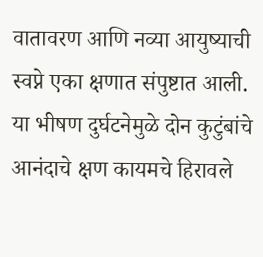वातावरण आणि नव्या आयुष्याची स्वप्ने एका क्षणात संपुष्टात आली. या भीषण दुर्घटनेमुळे दोन कुटुंबांचे आनंदाचे क्षण कायमचे हिरावले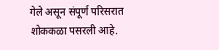गेले असून संपूर्ण परिसरात शोककळा पसरली आहे.